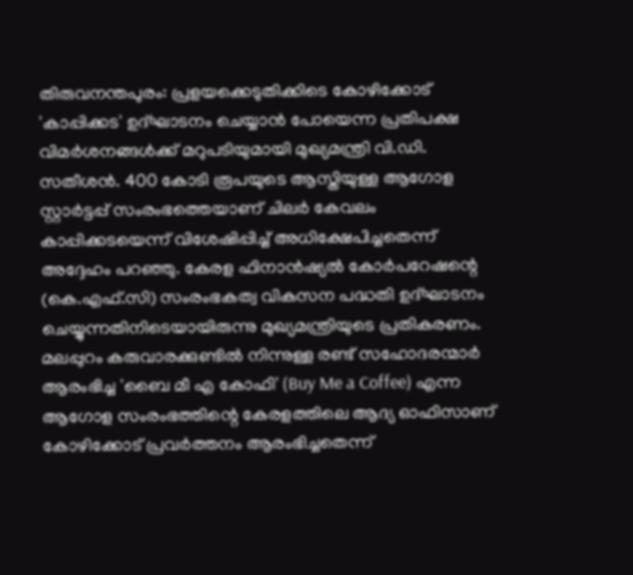തിരുവനന്തപുരം: പ്രളയക്കെടുതിക്കിടെ കോഴിക്കോട് 'കാപ്പിക്കട' ഉദ്ഘാടനം ചെയ്യാൻ പോയെന്ന പ്രതിപക്ഷ വിമർശനങ്ങൾക്ക് മറുപടിയുമായി മുഖ്യമന്ത്രി വി.ഡി. സതീശൻ. 400 കോടി രൂപയുടെ ആസ്തിയുള്ള ആഗോള സ്റ്റാർട്ടപ്പ് സംരംഭത്തെയാണ് ചിലർ കേവലം കാപ്പിക്കടയെന്ന് വിശേഷിപ്പിച്ച് അധിക്ഷേപിച്ചതെന്ന് അദ്ദേഹം പറഞ്ഞു. കേരള ഫിനാൻഷ്യൽ കോർപറേഷന്റെ (കെ.എഫ്.സി) സംരംഭകത്വ വികസന പദ്ധതി ഉദ്ഘാടനം ചെയ്യുന്നതിനിടെയായിരുന്നു മുഖ്യമന്ത്രിയുടെ പ്രതികരണം.
മലപ്പുറം കരുവാരക്കുണ്ടിൽ നിന്നുള്ള രണ്ട് സഹോദരന്മാർ ആരംഭിച്ച 'ബൈ മീ എ കോഫി' (Buy Me a Coffee) എന്ന ആഗോള സംരംഭത്തിന്റെ കേരളത്തിലെ ആദ്യ ഓഫിസാണ് കോഴിക്കോട് പ്രവർത്തനം ആരംഭിച്ചതെന്ന്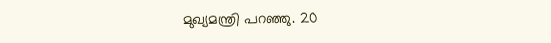മുഖ്യമന്ത്രി പറഞ്ഞു. 20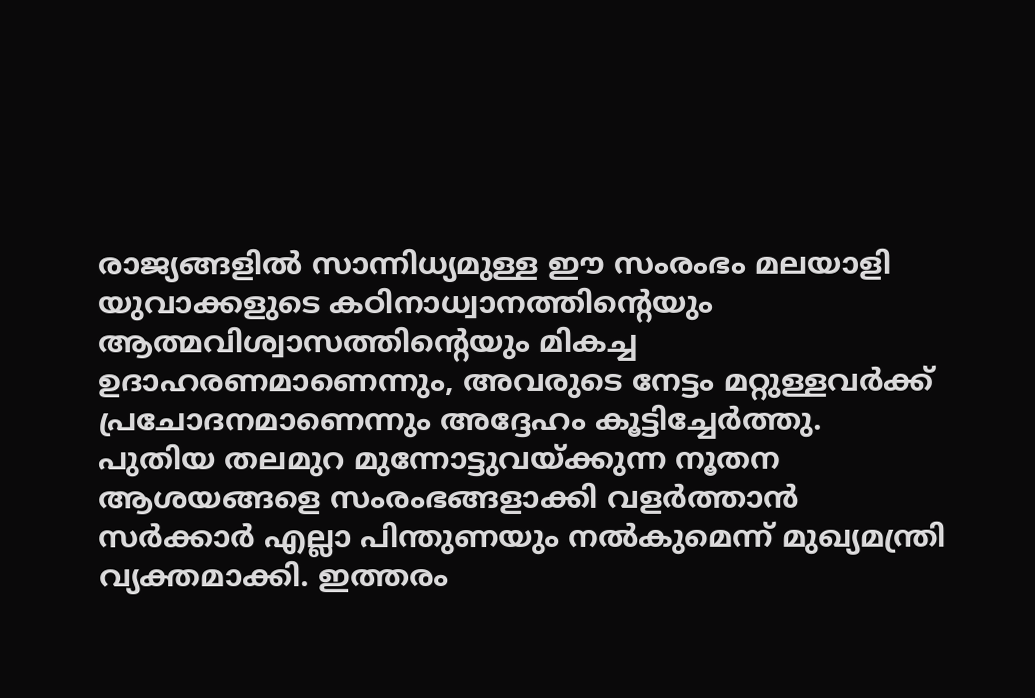രാജ്യങ്ങളിൽ സാന്നിധ്യമുള്ള ഈ സംരംഭം മലയാളി യുവാക്കളുടെ കഠിനാധ്വാനത്തിന്റെയും ആത്മവിശ്വാസത്തിന്റെയും മികച്ച ഉദാഹരണമാണെന്നും, അവരുടെ നേട്ടം മറ്റുള്ളവർക്ക് പ്രചോദനമാണെന്നും അദ്ദേഹം കൂട്ടിച്ചേർത്തു.
പുതിയ തലമുറ മുന്നോട്ടുവയ്ക്കുന്ന നൂതന ആശയങ്ങളെ സംരംഭങ്ങളാക്കി വളർത്താൻ സർക്കാർ എല്ലാ പിന്തുണയും നൽകുമെന്ന് മുഖ്യമന്ത്രി വ്യക്തമാക്കി. ഇത്തരം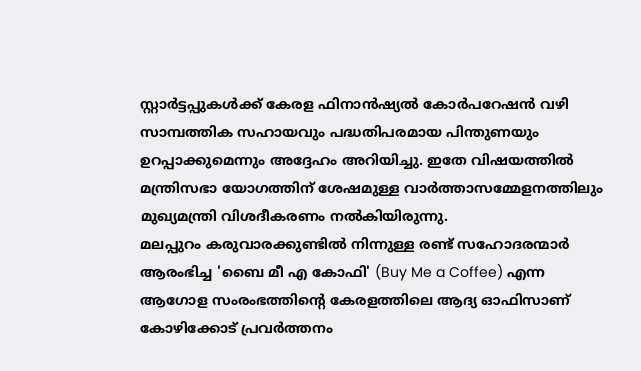സ്റ്റാർട്ടപ്പുകൾക്ക് കേരള ഫിനാൻഷ്യൽ കോർപറേഷൻ വഴി സാമ്പത്തിക സഹായവും പദ്ധതിപരമായ പിന്തുണയും ഉറപ്പാക്കുമെന്നും അദ്ദേഹം അറിയിച്ചു. ഇതേ വിഷയത്തിൽ മന്ത്രിസഭാ യോഗത്തിന് ശേഷമുള്ള വാർത്താസമ്മേളനത്തിലും മുഖ്യമന്ത്രി വിശദീകരണം നൽകിയിരുന്നു.
മലപ്പുറം കരുവാരക്കുണ്ടിൽ നിന്നുള്ള രണ്ട് സഹോദരന്മാർ ആരംഭിച്ച 'ബൈ മീ എ കോഫി' (Buy Me a Coffee) എന്ന ആഗോള സംരംഭത്തിന്റെ കേരളത്തിലെ ആദ്യ ഓഫിസാണ് കോഴിക്കോട് പ്രവർത്തനം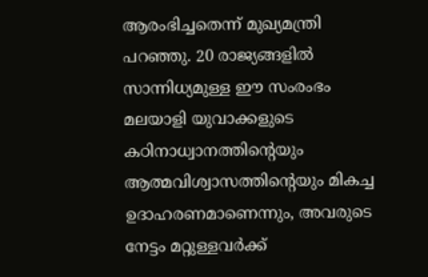ആരംഭിച്ചതെന്ന് മുഖ്യമന്ത്രി പറഞ്ഞു. 20 രാജ്യങ്ങളിൽ സാന്നിധ്യമുള്ള ഈ സംരംഭം മലയാളി യുവാക്കളുടെ കഠിനാധ്വാനത്തിന്റെയും ആത്മവിശ്വാസത്തിന്റെയും മികച്ച ഉദാഹരണമാണെന്നും, അവരുടെ നേട്ടം മറ്റുള്ളവർക്ക്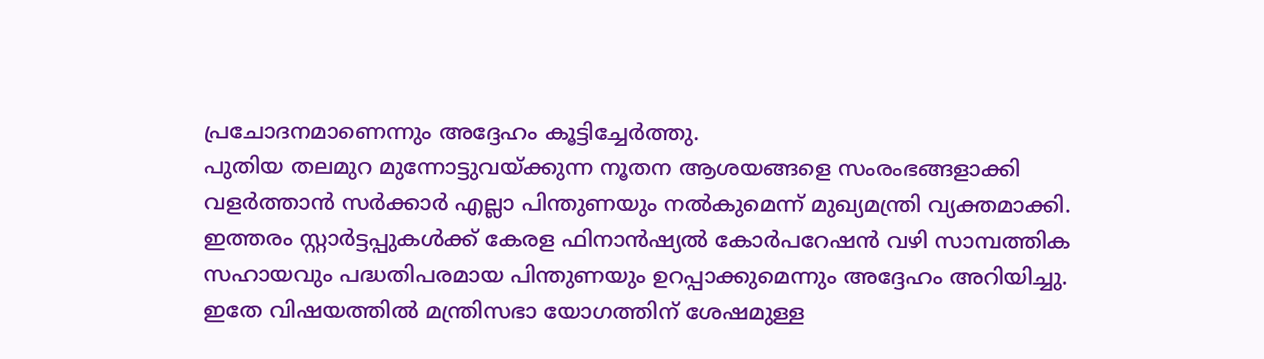പ്രചോദനമാണെന്നും അദ്ദേഹം കൂട്ടിച്ചേർത്തു.
പുതിയ തലമുറ മുന്നോട്ടുവയ്ക്കുന്ന നൂതന ആശയങ്ങളെ സംരംഭങ്ങളാക്കി വളർത്താൻ സർക്കാർ എല്ലാ പിന്തുണയും നൽകുമെന്ന് മുഖ്യമന്ത്രി വ്യക്തമാക്കി. ഇത്തരം സ്റ്റാർട്ടപ്പുകൾക്ക് കേരള ഫിനാൻഷ്യൽ കോർപറേഷൻ വഴി സാമ്പത്തിക സഹായവും പദ്ധതിപരമായ പിന്തുണയും ഉറപ്പാക്കുമെന്നും അദ്ദേഹം അറിയിച്ചു. ഇതേ വിഷയത്തിൽ മന്ത്രിസഭാ യോഗത്തിന് ശേഷമുള്ള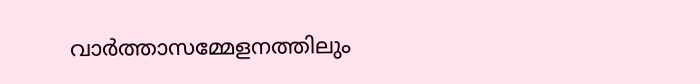വാർത്താസമ്മേളനത്തിലും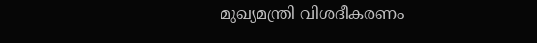മുഖ്യമന്ത്രി വിശദീകരണം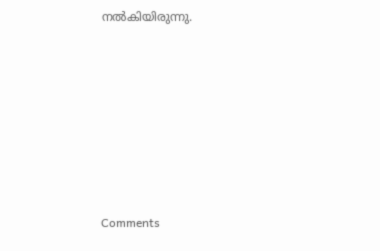നൽകിയിരുന്നു.







Comments